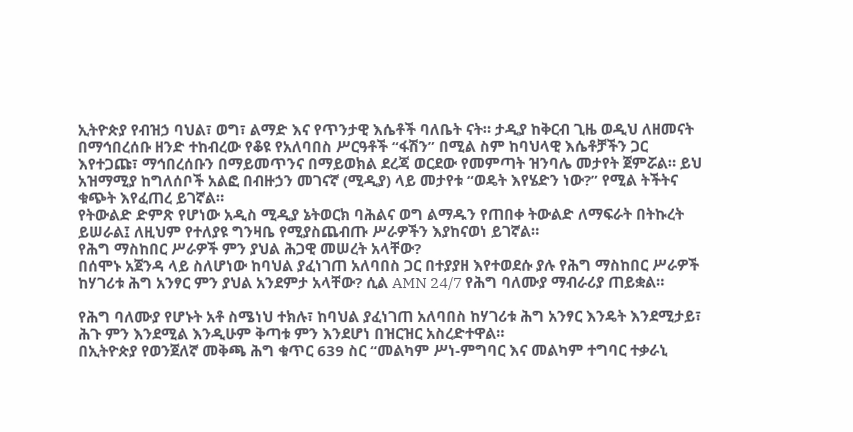ኢትዮጵያ የብዝኃ ባህል፣ ወግ፣ ልማድ እና የጥንታዊ እሴቶች ባለቤት ናት። ታዲያ ከቅርብ ጊዜ ወዲህ ለዘመናት በማኅበረሰቡ ዘንድ ተከብረው የቆዩ የአለባበስ ሥርዓቶች “ፋሽን” በሚል ስም ከባህላዊ እሴቶቻችን ጋር እየተጋጩ፣ ማኅበረሰቡን በማይመጥንና በማይወክል ደረጃ ወርደው የመምጣት ዝንባሌ መታየት ጀምሯል። ይህ አዝማሚያ ከግለሰቦች አልፎ በብዙኃን መገናኛ (ሚዲያ) ላይ መታየቱ “ወዴት እየሄድን ነው?” የሚል ትችትና ቁጭት እየፈጠረ ይገኛል።
የትውልድ ድምጽ የሆነው አዲስ ሚዲያ ኔትወርክ ባሕልና ወግ ልማዱን የጠበቀ ትውልድ ለማፍራት በትኩረት ይሠራል፤ ለዚህም የተለያዩ ግንዛቤ የሚያስጨብጡ ሥራዎችን እያከናወነ ይገኛል።
የሕግ ማስከበር ሥራዎች ምን ያህል ሕጋዊ መሠረት አላቸው?
በሰሞኑ አጀንዳ ላይ ስለሆነው ከባህል ያፈነገጠ አለባበስ ጋር በተያያዘ እየተወደሱ ያሉ የሕግ ማስከበር ሥራዎች ከሃገሪቱ ሕግ አንፃር ምን ያህል አንደምታ አላቸው? ሲል AMN 24/7 የሕግ ባለሙያ ማብራሪያ ጠይቋል።

የሕግ ባለሙያ የሆኑት አቶ ስሜነህ ተክሉ፣ ከባህል ያፈነገጠ አለባበስ ከሃገሪቱ ሕግ አንፃር እንዴት እንደሚታይ፣ ሕጉ ምን እንደሚል እንዲሁም ቅጣቱ ምን እንደሆነ በዝርዝር አስረድተዋል።
በኢትዮጵያ የወንጀለኛ መቅጫ ሕግ ቁጥር 639 ስር “መልካም ሥነ-ምግባር እና መልካም ተግባር ተቃራኒ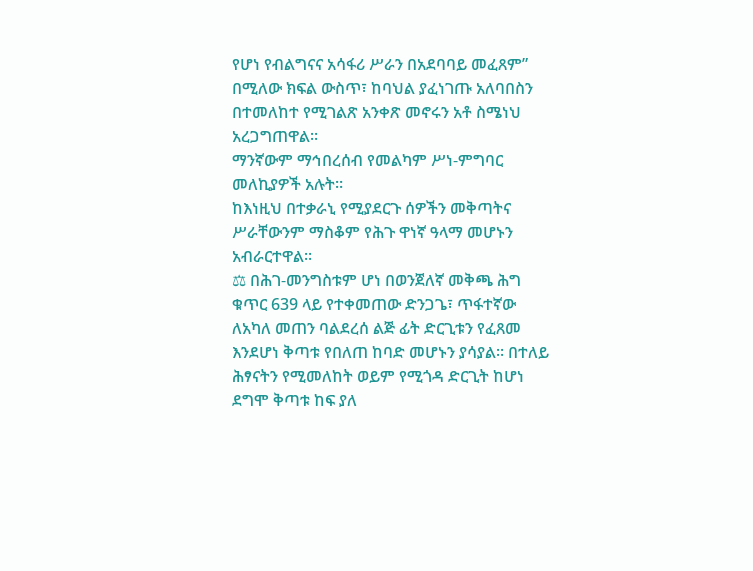የሆነ የብልግናና አሳፋሪ ሥራን በአደባባይ መፈጸም” በሚለው ክፍል ውስጥ፣ ከባህል ያፈነገጡ አለባበስን በተመለከተ የሚገልጽ አንቀጽ መኖሩን አቶ ስሜነህ አረጋግጠዋል።
ማንኛውም ማኅበረሰብ የመልካም ሥነ-ምግባር መለኪያዎች አሉት።
ከእነዚህ በተቃራኒ የሚያደርጉ ሰዎችን መቅጣትና ሥራቸውንም ማስቆም የሕጉ ዋነኛ ዓላማ መሆኑን አብራርተዋል።
⚖ በሕገ-መንግስቱም ሆነ በወንጀለኛ መቅጫ ሕግ ቁጥር 639 ላይ የተቀመጠው ድንጋጌ፣ ጥፋተኛው ለአካለ መጠን ባልደረሰ ልጅ ፊት ድርጊቱን የፈጸመ እንደሆነ ቅጣቱ የበለጠ ከባድ መሆኑን ያሳያል። በተለይ ሕፃናትን የሚመለከት ወይም የሚጎዳ ድርጊት ከሆነ ደግሞ ቅጣቱ ከፍ ያለ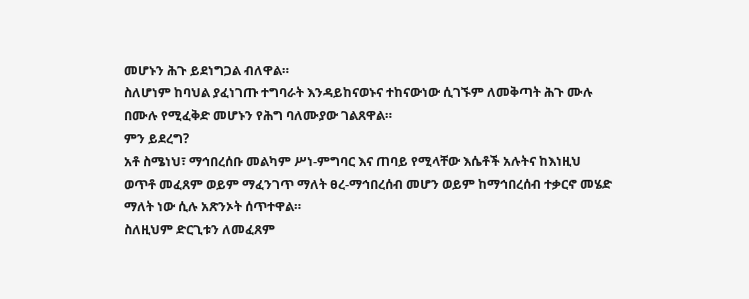መሆኑን ሕጉ ይደነግጋል ብለዋል።
ስለሆነም ከባህል ያፈነገጡ ተግባራት እንዳይከናወኑና ተከናውነው ሲገኙም ለመቅጣት ሕጉ ሙሉ በሙሉ የሚፈቅድ መሆኑን የሕግ ባለሙያው ገልጸዋል።
ምን ይደረግ?
አቶ ስሜነህ፣ ማኅበረሰቡ መልካም ሥነ-ምግባር እና ጠባይ የሚላቸው እሴቶች አሉትና ከእነዚህ ወጥቶ መፈጸም ወይም ማፈንገጥ ማለት ፀረ-ማኅበረሰብ መሆን ወይም ከማኅበረሰብ ተቃርኖ መሄድ ማለት ነው ሲሉ አጽንኦት ሰጥተዋል።
ስለዚህም ድርጊቱን ለመፈጸም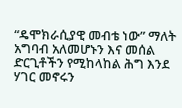“ዴሞክራሲያዊ መብቴ ነው” ማለት አግባብ አለመሆኑን እና መሰል ድርጊቶችን የሚከላከል ሕግ እንደ ሃገር መኖሩን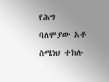የሕግ ባለሞያው አቶ ስሜነህ ተክሉ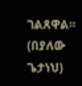ገልጸዋል።
(በያለው ጌታነህ)